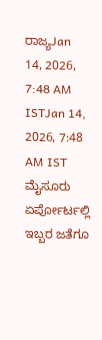ರಾಜ್ಯJan 14, 2026, 7:48 AM ISTJan 14, 2026, 7:48 AM IST
ಮೈಸೂರು ಏರ್ಪೋರ್ಟಲ್ಲಿ ಇಬ್ಬರ ಜತೆಗೂ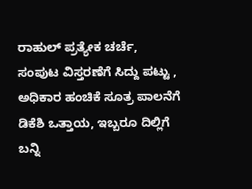ರಾಹುಲ್ ಪ್ರತ್ಯೇಕ ಚರ್ಚೆ, ಸಂಪುಟ ವಿಸ್ತರಣೆಗೆ ಸಿದ್ದು ಪಟ್ಟು , ಅಧಿಕಾರ ಹಂಚಿಕೆ ಸೂತ್ರ ಪಾಲನೆಗೆ ಡಿಕೆಶಿ ಒತ್ತಾಯ, ಇಬ್ಬರೂ ದಿಲ್ಲಿಗೆ ಬನ್ನಿ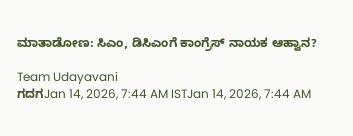ಮಾತಾಡೋಣ: ಸಿಎಂ, ಡಿಸಿಎಂಗೆ ಕಾಂಗ್ರೆಸ್ ನಾಯಕ ಆಹ್ವಾನ?

Team Udayavani
ಗದಗJan 14, 2026, 7:44 AM ISTJan 14, 2026, 7:44 AM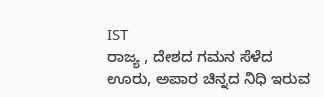IST
ರಾಜ್ಯ , ದೇಶದ ಗಮನ ಸೆಳೆದ ಊರು, ಅಪಾರ ಚಿನ್ನದ ನಿಧಿ ಇರುವ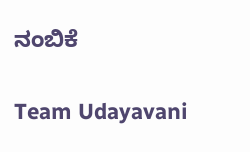ನಂಬಿಕೆ

Team Udayavani